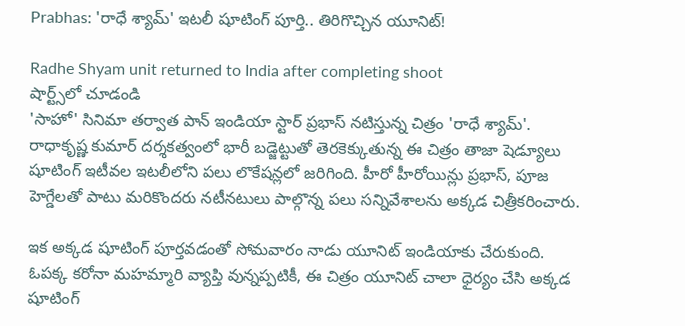Prabhas: 'రాధే శ్యామ్' ఇటలీ షూటింగ్ పూర్తి.. తిరిగొచ్చిన యూనిట్!

Radhe Shyam unit returned to India after completing shoot
షార్ట్స్‌లో చూడండి
'సాహో' సినిమా తర్వాత పాన్ ఇండియా స్టార్ ప్రభాస్ నటిస్తున్న చిత్రం 'రాధే శ్యామ్'. రాధాకృష్ణ కుమార్ దర్శకత్వంలో భారీ బడ్జెట్టుతో తెరకెక్కుతున్న ఈ చిత్రం తాజా షెడ్యూలు షూటింగ్ ఇటీవల ఇటలీలోని పలు లొకేషన్లలో జరిగింది. హీరో హీరోయిన్లు ప్రభాస్, పూజ హెగ్డేలతో పాటు మరికొందరు నటీనటులు పాల్గొన్న పలు సన్నివేశాలను అక్కడ చిత్రీకరించారు.

ఇక అక్కడ షూటింగ్ పూర్తవడంతో సోమవారం నాడు యూనిట్ ఇండియాకు చేరుకుంది. ఓపక్క కరోనా మహమ్మారి వ్యాప్తి వున్నప్పటికీ, ఈ చిత్రం యూనిట్ చాలా ధైర్యం చేసి అక్కడ షూటింగ్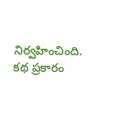నిర్వహించింది. కథ ప్రకారం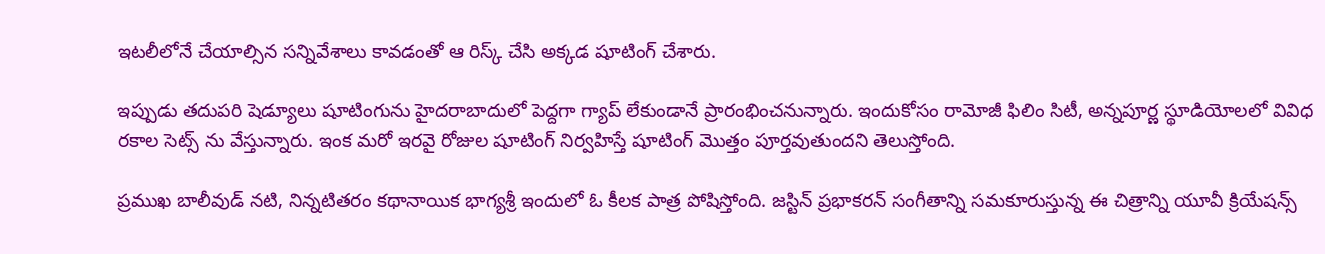ఇటలీలోనే చేయాల్సిన సన్నివేశాలు కావడంతో ఆ రిస్క్ చేసి అక్కడ షూటింగ్ చేశారు.

ఇప్పుడు తదుపరి షెడ్యూలు షూటింగును హైదరాబాదులో పెద్దగా గ్యాప్ లేకుండానే ప్రారంభించనున్నారు. ఇందుకోసం రామోజీ ఫిలిం సిటీ, అన్నపూర్ణ స్థూడియోలలో వివిధ రకాల సెట్స్ ను వేస్తున్నారు. ఇంక మరో ఇరవై రోజుల షూటింగ్ నిర్వహిస్తే షూటింగ్ మొత్తం పూర్తవుతుందని తెలుస్తోంది.

ప్రముఖ బాలీవుడ్ నటి, నిన్నటితరం కథానాయిక భాగ్యశ్రీ ఇందులో ఓ కీలక పాత్ర పోషిస్తోంది. జస్టిన్ ప్రభాకరన్ సంగీతాన్ని సమకూరుస్తున్న ఈ చిత్రాన్ని యూవీ క్రియేషన్స్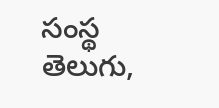సంస్థ తెలుగు,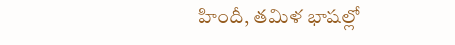హిందీ, తమిళ భాషల్లో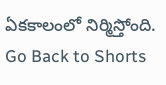ఏకకాలంలో నిర్మిస్తోంది.
Go Back to Shorts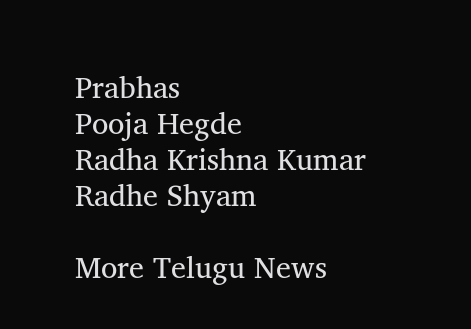Prabhas
Pooja Hegde
Radha Krishna Kumar
Radhe Shyam

More Telugu News